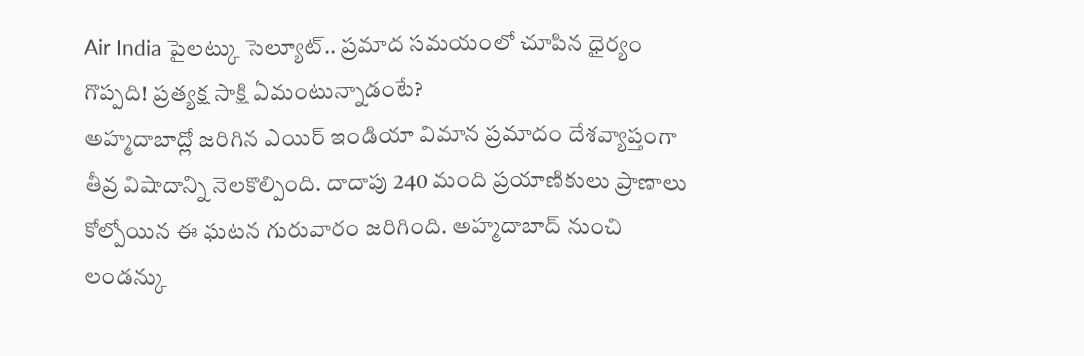Air India పైలట్కు సెల్యూట్.. ప్రమాద సమయంలో చూపిన ధైర్యం గొప్పది! ప్రత్యక్ష సాక్షి ఏమంటున్నాడంటే?
అహ్మదాబాద్లో జరిగిన ఎయిర్ ఇండియా విమాన ప్రమాదం దేశవ్యాప్తంగా తీవ్ర విషాదాన్ని నెలకొల్పింది. దాదాపు 240 మంది ప్రయాణికులు ప్రాణాలు కోల్పోయిన ఈ ఘటన గురువారం జరిగింది. అహ్మదాబాద్ నుంచి లండన్కు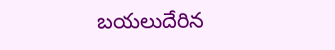బయలుదేరిన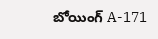బోయింగ్ A-171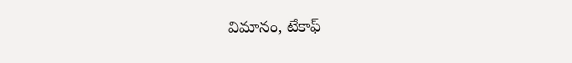విమానం, టేకాఫ్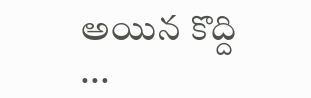అయిన కొద్ది ...